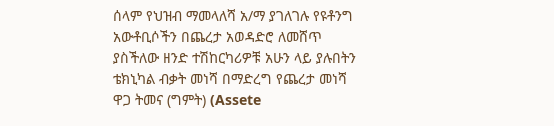ሰላም የህዝብ ማመላለሻ አ/ማ ያገለገሉ የዩቶንግ አውቶቢሶችን በጨረታ አወዳድሮ ለመሸጥ ያስችለው ዘንድ ተሽከርካሪዎቹ አሁን ላይ ያሉበትን ቴክኒካል ብቃት መነሻ በማድረግ የጨረታ መነሻ ዋጋ ትመና (ግምት) (Assete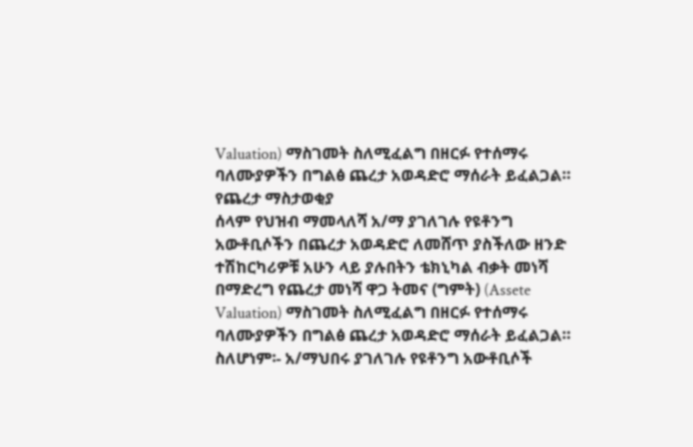Valuation) ማስገመት ስለሚፈልግ በዘርፉ የተሰማሩ ባለሙያዎችን በግልፅ ጨረታ አወዳድሮ ማሰራት ይፈልጋል።
የጨረታ ማስታወቂያ
ሰላም የህዝብ ማመላለሻ አ/ማ ያገለገሉ የዩቶንግ አውቶቢሶችን በጨረታ አወዳድሮ ለመሸጥ ያስችለው ዘንድ ተሽከርካሪዎቹ አሁን ላይ ያሉበትን ቴክኒካል ብቃት መነሻ በማድረግ የጨረታ መነሻ ዋጋ ትመና (ግምት) (Assete Valuation) ማስገመት ስለሚፈልግ በዘርፉ የተሰማሩ ባለሙያዎችን በግልፅ ጨረታ አወዳድሮ ማሰራት ይፈልጋል።
ስለሆነም፡- አ/ማህበሩ ያገለገሉ የዩቶንግ አውቶቢሶች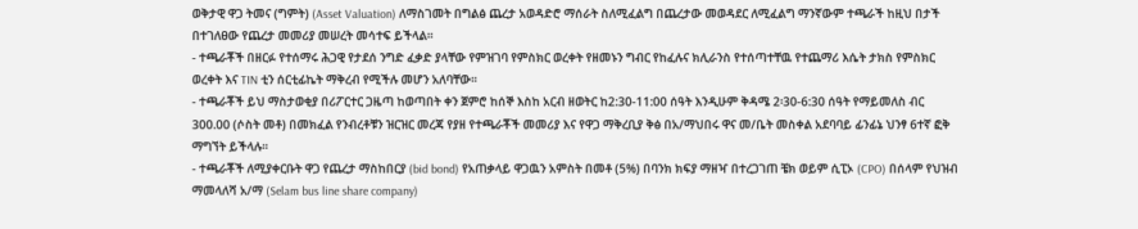ወቅታዊ ዋጋ ትመና (ግምት) (Asset Valuation) ለማስገመት በግልፅ ጨረታ አወዳድሮ ማሰራት ስለሚፈልግ በጨረታው መወዳደር ለሚፈልግ ማንኛውም ተጫራች ከዚህ በታች በተገለፀው የጨረታ መመሪያ መሠረት መሳተፍ ይችላል።
- ተጫራቾች በዘርፉ የተሰማሩ ሕጋዊ የታደሰ ንግድ ፈቃድ ያላቸው የምዝገባ የምስክር ወረቀት የዘመኑን ግብር የከፈሉና ክሊራንስ የተሰጣተቸዉ የተጨማሪ እሴት ታክስ የምስክር ወረቀት እና TIN ቲን ሰርቲፊኬት ማቅረብ የሚችሉ መሆን አለባቸው።
- ተጫራቾች ይህ ማስታወቂያ በሪፖርተር ጋዜጣ ከወጣበት ቀን ጀምሮ ከሰኞ እስከ አርብ ዘወትር ከ2:30-11:00 ሰዓት እንዲሁም ቅዳሜ 2፡30-6:30 ሰዓት የማይመለስ ብር 300.00 (ሶስት መቶ) በመክፈል የንብረቶቹን ዝርዝር መረጃ የያዘ የተጫራቾች መመሪያ እና የዋጋ ማቅረቢያ ቅፅ በአ/ማህበሩ ዋና መ/ቤት መስቀል አደባባይ ፊንፊኔ ህንፃ 6ተኛ ፎቅ ማግኘት ይችላሉ።
- ተጫራቾች ለሚያቀርቡት ዋጋ የጨረታ ማስከበርያ (bid bond) የአጠቃላይ ዋጋዉን አምስት በመቶ (5%) በባንክ ክፍያ ማዘዣ በተረጋገጠ ቼክ ወይም ሲፒኦ (CPO) በሰላም የህዝብ ማመላለሻ አ/ማ (Selam bus line share company)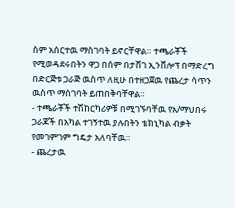ስም አሰርተዉ ማስገባት ይኖርቸዋል። ተጫራቾች የሚወዳደሩበትን ዋጋ በሰም በታሸገ ኢንቨሎፕ በማድረግ በድርጅቱ ጋራጅ ዉስጥ ለዚሁ በተዘጋጀዉ የጨረታ ሳጥን ዉስጥ ማስገባት ይጠበቅባቸዋል።
- ተጫራቾች ተሽከርካሪዎቹ በሚገኙባቸዉ የአ/ማህበሩ ጋራጆች በአካል ተገኝተዉ ያሉበትን ቴክኒካል ብቃት የመገምገም ግዴታ አለባቸዉ።
- ጨረታዉ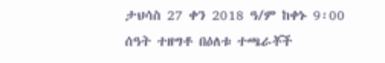ታህሳስ 27 ቀን 2018 ዓ/ም ከቀኑ 9፡00 ሰዓት ተዘግቶ በዕለቱ ተጫራቾች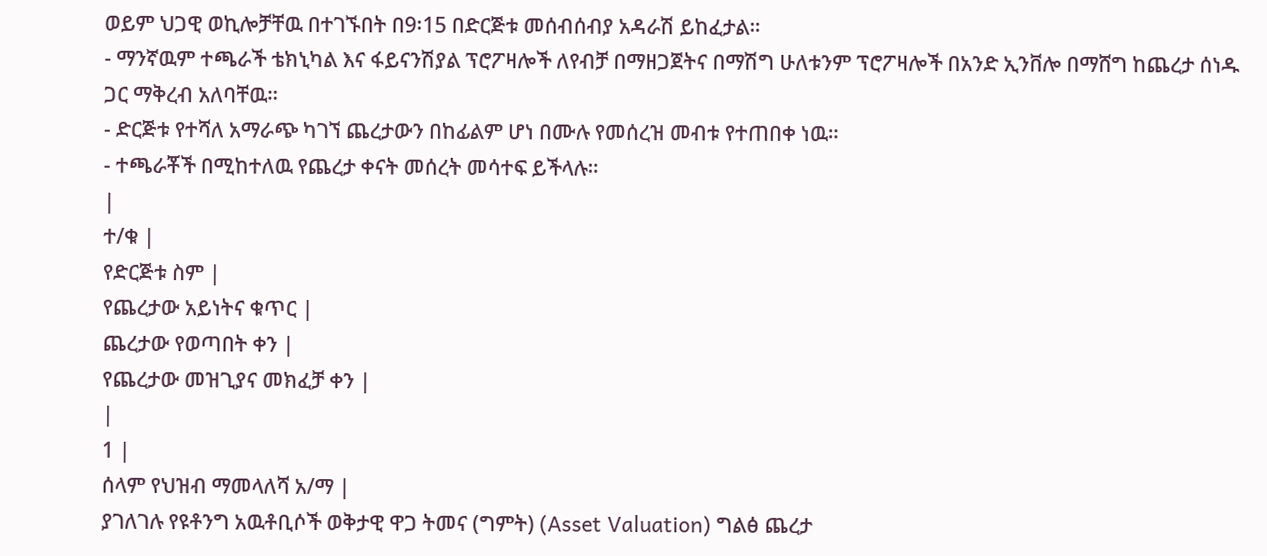ወይም ህጋዊ ወኪሎቻቸዉ በተገኙበት በ9፡15 በድርጅቱ መሰብሰብያ አዳራሽ ይከፈታል።
- ማንኛዉም ተጫራች ቴክኒካል እና ፋይናንሽያል ፕሮፖዛሎች ለየብቻ በማዘጋጀትና በማሽግ ሁለቱንም ፕሮፖዛሎች በአንድ ኢንቨሎ በማሸግ ከጨረታ ሰነዱ ጋር ማቅረብ አለባቸዉ።
- ድርጅቱ የተሻለ አማራጭ ካገኘ ጨረታውን በከፊልም ሆነ በሙሉ የመሰረዝ መብቱ የተጠበቀ ነዉ።
- ተጫራቾች በሚከተለዉ የጨረታ ቀናት መሰረት መሳተፍ ይችላሉ።
|
ተ/ቁ |
የድርጅቱ ስም |
የጨረታው አይነትና ቁጥር |
ጨረታው የወጣበት ቀን |
የጨረታው መዝጊያና መክፈቻ ቀን |
|
1 |
ሰላም የህዝብ ማመላለሻ አ/ማ |
ያገለገሉ የዩቶንግ አዉቶቢሶች ወቅታዊ ዋጋ ትመና (ግምት) (Asset Valuation) ግልፅ ጨረታ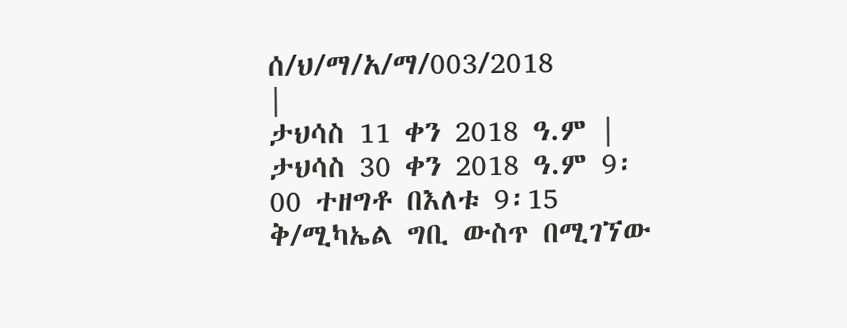ሰ/ህ/ማ/አ/ማ/003/2018
|
ታህሳስ 11 ቀን 2018 ዓ.ም |
ታህሳስ 30 ቀን 2018 ዓ.ም 9፡00 ተዘግቶ በእለቱ 9፡15 ቅ/ሚካኤል ግቢ ውስጥ በሚገኘው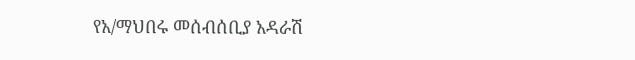የአ/ማህበሩ መሰብሰቢያ አዳራሽ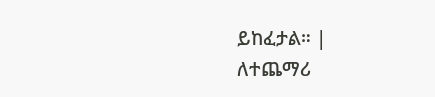ይከፈታል። |
ለተጨማሪ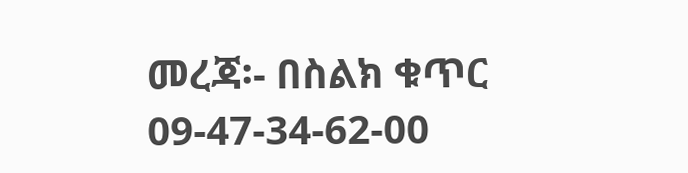መረጃ፡- በስልክ ቁጥር 09-47-34-62-00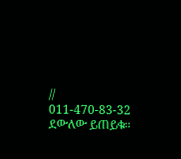// 011-470-83-32 ደውለው ይጠይቁ።